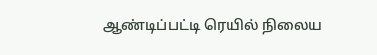ஆண்டிப்பட்டி ரெயில் நிலைய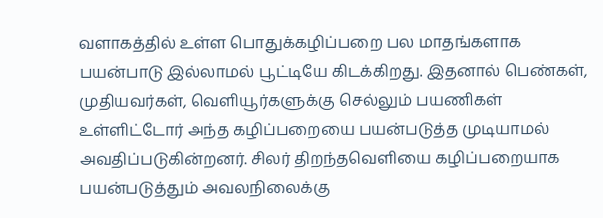வளாகத்தில் உள்ள பொதுக்கழிப்பறை பல மாதங்களாக பயன்பாடு இல்லாமல் பூட்டியே கிடக்கிறது. இதனால் பெண்கள், முதியவர்கள், வெளியூர்களுக்கு செல்லும் பயணிகள் உள்ளிட்டோர் அந்த கழிப்பறையை பயன்படுத்த முடியாமல் அவதிப்படுகின்றனர். சிலர் திறந்தவெளியை கழிப்பறையாக பயன்படுத்தும் அவலநிலைக்கு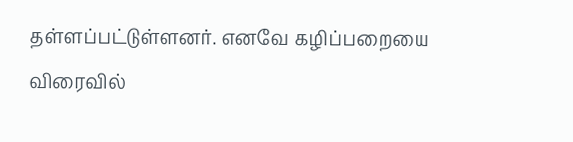தள்ளப்பட்டுள்ளனர். எனவே கழிப்பறையை விரைவில்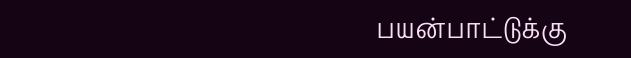பயன்பாட்டுக்கு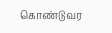கொண்டுவர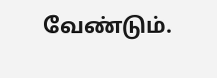வேண்டும்.